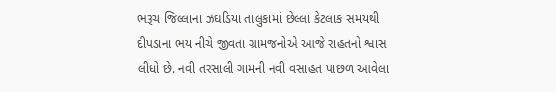ભરૂચ જિલ્લાના ઝઘડિયા તાલુકામાં છેલ્લા કેટલાક સમયથી દીપડાના ભય નીચે જીવતા ગ્રામજનોએ આજે રાહતનો શ્વાસ લીધો છે. નવી તરસાલી ગામની નવી વસાહત પાછળ આવેલા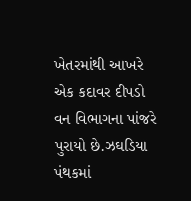ખેતરમાંથી આખરે એક કદાવર દીપડો વન વિભાગના પાંજરે પુરાયો છે.ઝઘડિયા પંથકમાં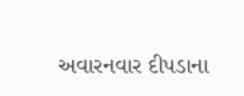અવારનવાર દીપડાના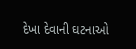દેખા દેવાની ઘટનાઓ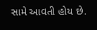સામે આવતી હોય છે.